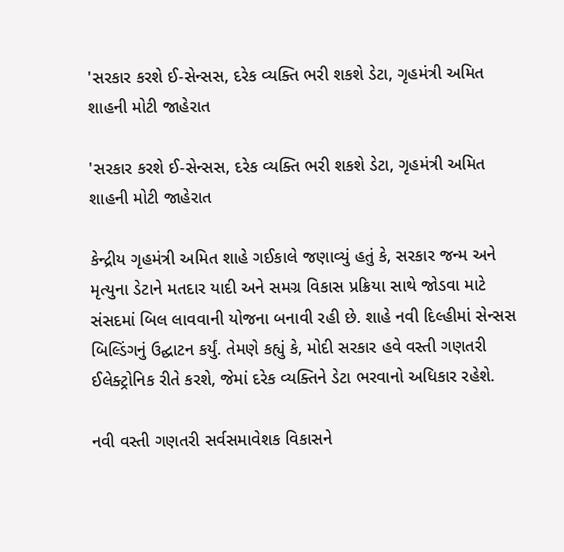'સરકાર કરશે ઈ-સેન્સસ, દરેક વ્યક્તિ ભરી શકશે ડેટા, ગૃહમંત્રી અમિત શાહની મોટી જાહેરાત

'સરકાર કરશે ઈ-સેન્સસ, દરેક વ્યક્તિ ભરી શકશે ડેટા, ગૃહમંત્રી અમિત શાહની મોટી જાહેરાત

કેન્દ્રીય ગૃહમંત્રી અમિત શાહે ગઈકાલે જણાવ્યું હતું કે, સરકાર જન્મ અને મૃત્યુના ડેટાને મતદાર યાદી અને સમગ્ર વિકાસ પ્રક્રિયા સાથે જોડવા માટે સંસદમાં બિલ લાવવાની યોજના બનાવી રહી છે. શાહે નવી દિલ્હીમાં સેન્સસ બિલ્ડિંગનું ઉદ્ઘાટન કર્યું. તેમણે કહ્યું કે, મોદી સરકાર હવે વસ્તી ગણતરી ઈલેક્ટ્રોનિક રીતે કરશે, જેમાં દરેક વ્યક્તિને ડેટા ભરવાનો અધિકાર રહેશે.

નવી વસ્તી ગણતરી સર્વસમાવેશક વિકાસને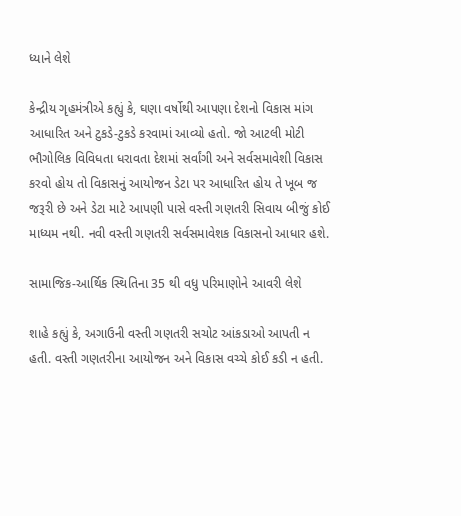ધ્યાને લેશે

કેન્દ્રીય ગૃહમંત્રીએ કહ્યું કે, ઘણા વર્ષોથી આપણા દેશનો વિકાસ માંગ આધારિત અને ટુકડે-ટુકડે કરવામાં આવ્યો હતો. જો આટલી મોટી ભૌગોલિક વિવિધતા ધરાવતા દેશમાં સર્વાંગી અને સર્વસમાવેશી વિકાસ કરવો હોય તો વિકાસનું આયોજન ડેટા પર આધારિત હોય તે ખૂબ જ જરૂરી છે અને ડેટા માટે આપણી પાસે વસ્તી ગણતરી સિવાય બીજું કોઈ માધ્યમ નથી. નવી વસ્તી ગણતરી સર્વસમાવેશક વિકાસનો આધાર હશે.

સામાજિક-આર્થિક સ્થિતિના 35 થી વધુ પરિમાણોને આવરી લેશે

શાહે કહ્યું કે, અગાઉની વસ્તી ગણતરી સચોટ આંકડાઓ આપતી ન હતી. વસ્તી ગણતરીના આયોજન અને વિકાસ વચ્ચે કોઈ કડી ન હતી.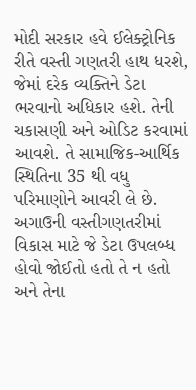મોદી સરકાર હવે ઈલેક્ટ્રોનિક રીતે વસ્તી ગણતરી હાથ ધરશે, જેમાં દરેક વ્યક્તિને ડેટા ભરવાનો અધિકાર હશે. તેની ચકાસણી અને ઓડિટ કરવામાં આવશે. તે સામાજિક-આર્થિક સ્થિતિના 35 થી વધુ પરિમાણોને આવરી લે છે. અગાઉની વસ્તીગણતરીમાં વિકાસ માટે જે ડેટા ઉપલબ્ધ હોવો જોઈતો હતો તે ન હતો અને તેના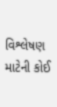વિશ્લેષણ માટેની કોઈ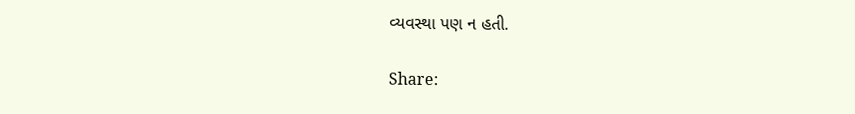વ્યવસ્થા પણ ન હતી.

Share: